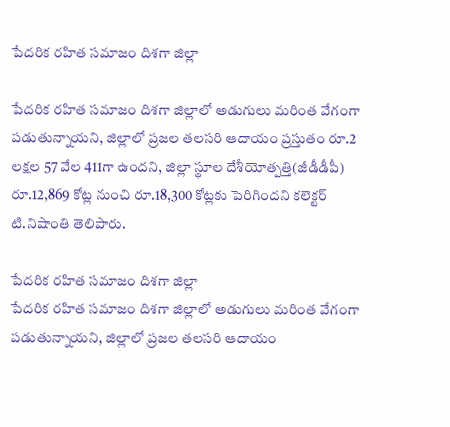పేదరిక రహిత సమాజం దిశగా జిల్లా

పేదరిక రహిత సమాజం దిశగా జిల్లాలో అడుగులు మరింత వేగంగా పడుతున్నాయని, జిల్లాలో ప్రజల తలసరి ఆదాయం ప్రస్తుతం రూ.2 లక్షల 57 వేల 411గా ఉందని, జిల్లా స్థూల దేశీయోత్పత్తి(జీడీడీపీ) రూ.12,869 కోట్ల నుంచి రూ.18,300 కోట్లకు పెరిగిందని కలెక్టర్‌ టి.నిషాంతి తెలిపారు.

పేదరిక రహిత సమాజం దిశగా జిల్లా
పేదరిక రహిత సమాజం దిశగా జిల్లాలో అడుగులు మరింత వేగంగా పడుతున్నాయని, జిల్లాలో ప్రజల తలసరి ఆదాయం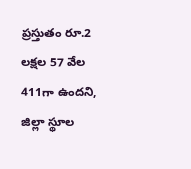ప్రస్తుతం రూ.2 లక్షల 57 వేల 411గా ఉందని, జిల్లా స్థూల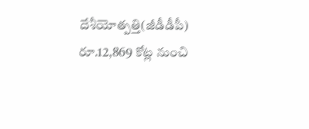దేశీయోత్పత్తి(జీడీడీపీ) రూ.12,869 కోట్ల నుంచి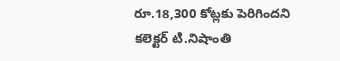రూ.18,300 కోట్లకు పెరిగిందని కలెక్టర్‌ టి.నిషాంతి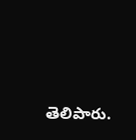తెలిపారు.